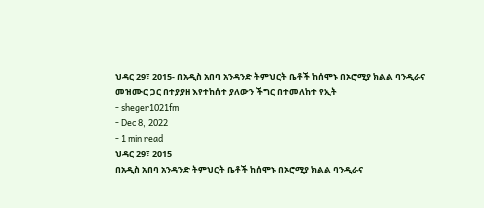ህዳር 29፣ 2015- በአዲስ አበባ አንዳንድ ትምህርት ቤቶች ከሰሞኑ በኦሮሚያ ክልል ባንዲራና መዝሙር ጋር በተያያዘ እየተከሰተ ያለውን ችግር በተመለከተ የኢት
- sheger1021fm
- Dec 8, 2022
- 1 min read
ህዳር 29፣ 2015
በአዲስ አበባ አንዳንድ ትምህርት ቤቶች ከሰሞኑ በኦሮሚያ ክልል ባንዲራና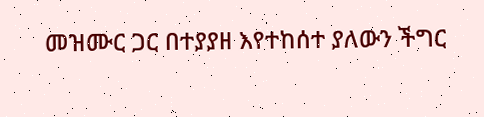መዝሙር ጋር በተያያዘ እየተከሰተ ያለውን ችግር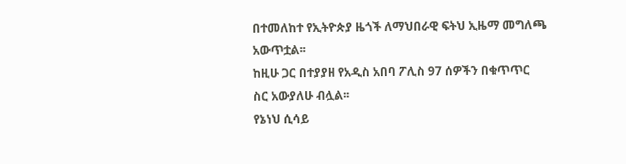በተመለከተ የኢትዮጵያ ዜጎች ለማህበራዊ ፍትህ ኢዜማ መግለጫ አውጥቷል፡፡
ከዚሁ ጋር በተያያዘ የአዲስ አበባ ፖሊስ 97 ሰዎችን በቁጥጥር ስር አውያለሁ ብሏል፡፡
የኔነህ ሲሳይ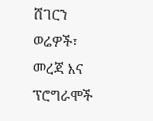ሸገርን ወሬዎች፣ መረጃ እና ፕሮግራሞች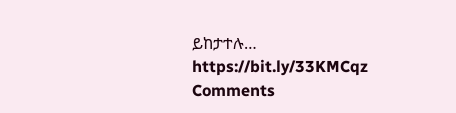ይከታተሉ…
https://bit.ly/33KMCqz
Comments